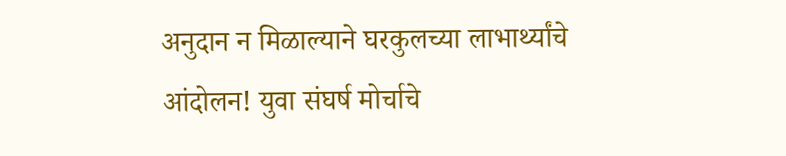अनुदान न मिळाल्याने घरकुलच्या लाभार्थ्यांचे आंदोलन! युवा संघर्ष मोर्चाचे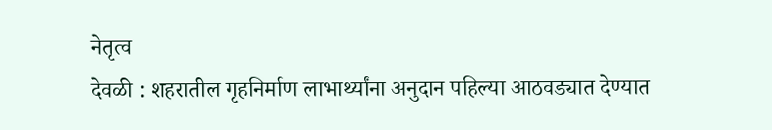नेतृत्व
देवळी : शहरातील गृहनिर्माण लाभार्थ्यांना अनुदान पहिल्या आठवड्यात देण्यात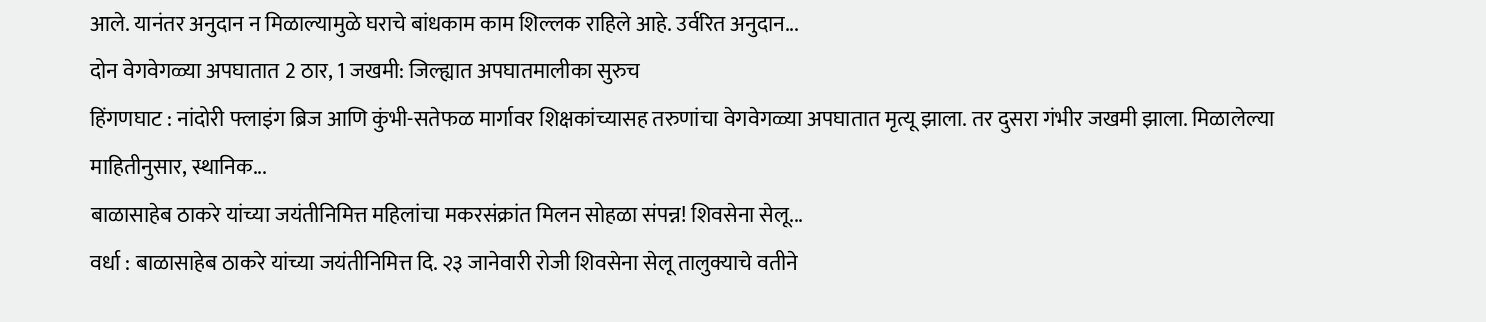आले. यानंतर अनुदान न मिळाल्यामुळे घराचे बांधकाम काम शिल्लक राहिले आहे. उर्वरित अनुदान...
दोन वेगवेगळ्या अपघातात 2 ठार, 1 जखमी: जिल्ह्यात अपघातमालीका सुरुच
हिंगणघाट : नांदोरी फ्लाइंग ब्रिज आणि कुंभी-सतेफळ मार्गावर शिक्षकांच्यासह तरुणांचा वेगवेगळ्या अपघातात मृत्यू झाला. तर दुसरा गंभीर जखमी झाला. मिळालेल्या माहितीनुसार, स्थानिक...
बाळासाहेब ठाकरे यांच्या जयंतीनिमित्त महिलांचा मकरसंक्रांत मिलन सोहळा संपन्न! शिवसेना सेलू...
वर्धा : बाळासाहेब ठाकरे यांच्या जयंतीनिमित्त दि. २३ जानेवारी रोजी शिवसेना सेलू तालुक्याचे वतीने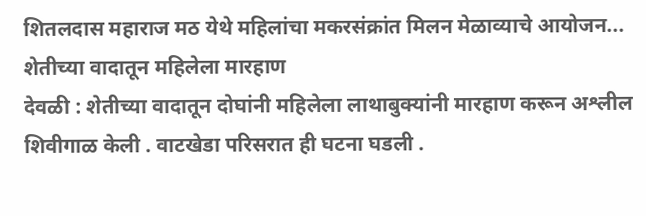शितलदास महाराज मठ येथे महिलांचा मकरसंक्रांत मिलन मेळाव्याचे आयोजन...
शेतीच्या वादातून महिलेला मारहाण
देवळी : शेतीच्या वादातून दोघांनी महिलेला लाथाबुक्यांनी मारहाण करून अश्लील शिवीगाळ केली . वाटखेडा परिसरात ही घटना घडली .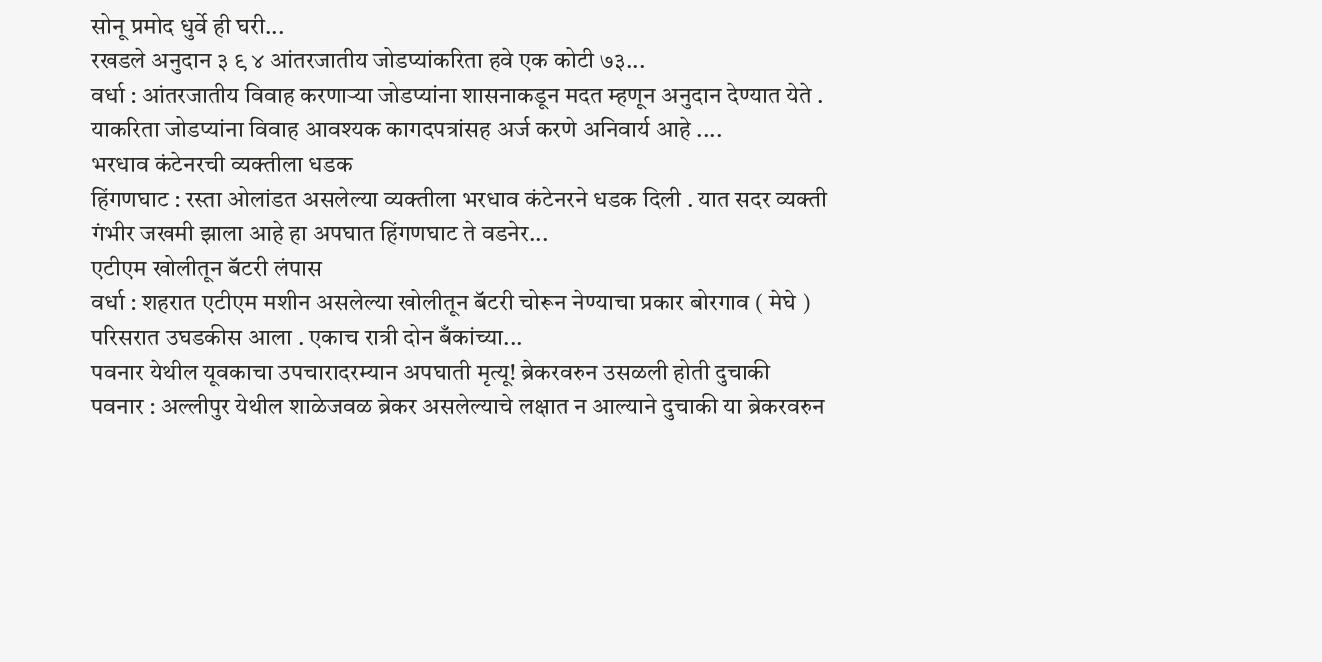सोनू प्रमोद धुर्वे ही घरी...
रखडले अनुदान ३ ९ ४ आंतरजातीय जोडप्यांकरिता हवे एक कोटी ७३...
वर्धा : आंतरजातीय विवाह करणाऱ्या जोडप्यांना शासनाकडून मदत म्हणून अनुदान देण्यात येते . याकरिता जोडप्यांना विवाह आवश्यक कागदपत्रांसह अर्ज करणे अनिवार्य आहे ....
भरधाव कंटेनरची व्यक्तीला धडक
हिंगणघाट : रस्ता ओलांडत असलेल्या व्यक्तीला भरधाव कंटेनरने धडक दिली . यात सदर व्यक्ती गंभीर जखमी झाला आहे हा अपघात हिंगणघाट ते वडनेर...
एटीएम खोलीतून बॅटरी लंपास
वर्धा : शहरात एटीएम मशीन असलेल्या खोलीतून बॅटरी चोरून नेण्याचा प्रकार बोरगाव ( मेघे ) परिसरात उघडकीस आला . एकाच रात्री दोन बँकांच्या...
पवनार येथील यूवकाचा उपचारादरम्यान अपघाती मृत्यू! ब्रेकरवरुन उसळली होती दुचाकी
पवनार : अल्लीपुर येथील शाळेजवळ ब्रेकर असलेल्याचे लक्षात न आल्याने दुचाकी या ब्रेकरवरुन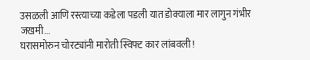उसळली आणि रस्त्याच्या कडेला पडली यात डोक्याला मार लागुन गंभीर जखमी...
घरासमोरुन चोरट्यांनी मारोती स्विफ्ट कार लांबवली!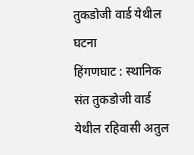तुकडोजी वार्ड येथील घटना
हिंगणघाट : स्थानिक संत तुकडोजी वार्ड येथील रहिवासी अतुल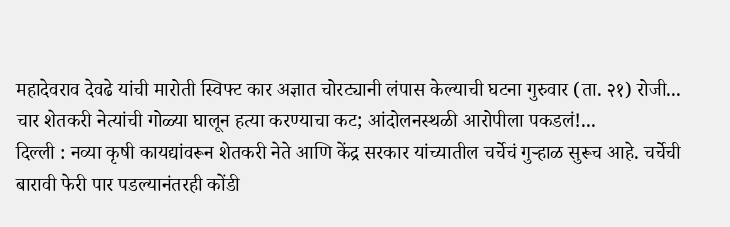महादेवराव देवढे यांची मारोती स्विफ्ट कार अज्ञात चोरट्यानी लंपास केल्याची घटना गुरुवार (ता. २१) रोजी...
चार शेतकरी नेत्यांची गोळ्या घालून हत्या करण्याचा कट; आंदोलनस्थळी आरोपीला पकडलं!...
दिल्ली : नव्या कृषी कायद्यांवरून शेतकरी नेते आणि केंद्र सरकार यांच्यातील चर्चेचं गुऱ्हाळ सुरूच आहे. चर्चेची बारावी फेरी पार पडल्यानंतरही कोंडी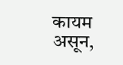कायम असून,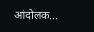आंदोलक...